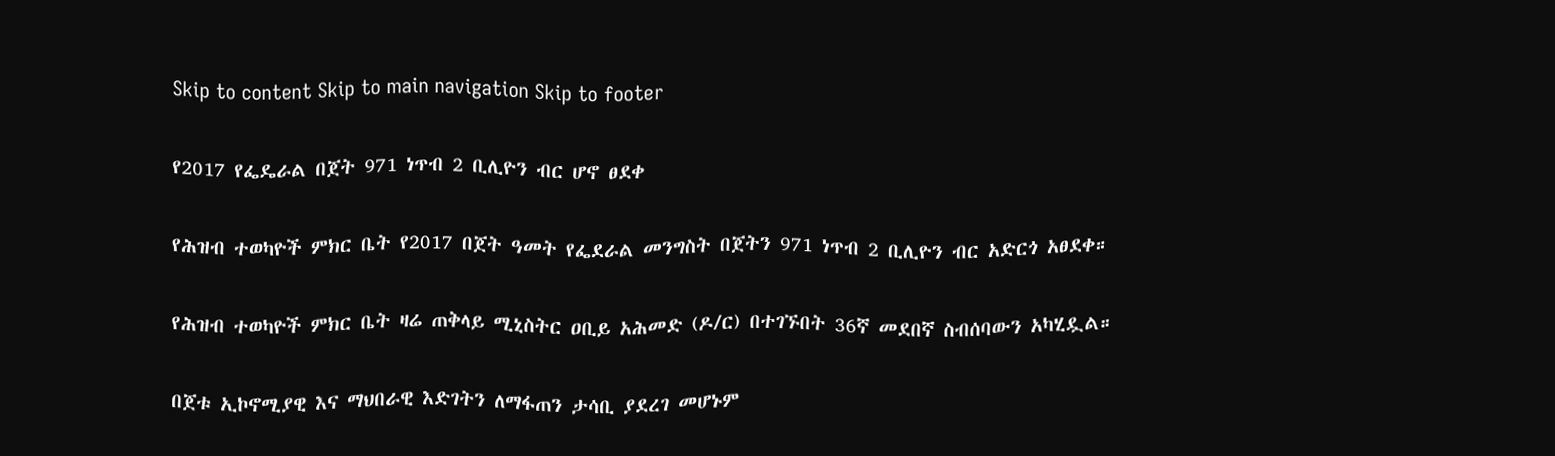Skip to content Skip to main navigation Skip to footer

የ2017 የፌዴራል በጀት 971 ነጥብ 2 ቢሊዮን ብር ሆኖ ፀደቀ

የሕዝብ ተወካዮች ምክር ቤት የ2017 በጀት ዓመት የፌደራል መንግስት በጀትን 971 ነጥብ 2 ቢሊዮን ብር አድርጎ አፀደቀ።

የሕዝብ ተወካዮች ምክር ቤት ዛሬ ጠቅላይ ሚኒስትር ዐቢይ አሕመድ (ዶ/ር) በተገኙበት 36ኛ መደበኛ ስብሰባውን አካሂዷል።

በጀቱ ኢኮኖሚያዊ እና ማህበራዊ እድገትን ለማፋጠን ታሳቢ ያደረገ መሆኑም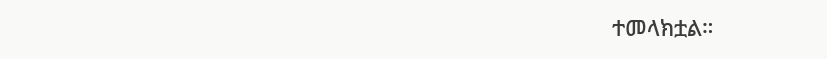ተመላክቷል።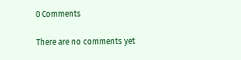0 Comments

There are no comments yet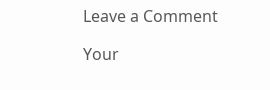Leave a Comment

Your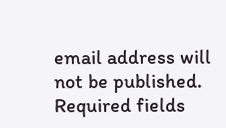email address will not be published. Required fields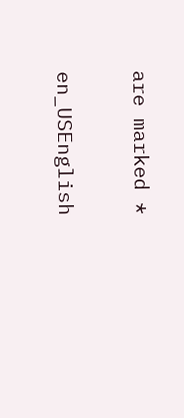are marked *

en_USEnglish